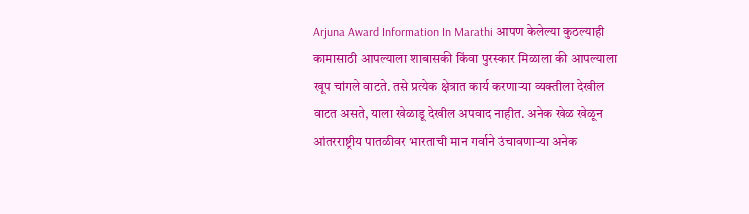Arjuna Award Information In Marathi आपण केलेल्या कुठल्याही कामासाठी आपल्याला शाबासकी किंवा पुरस्कार मिळाला की आपल्याला खूप चांगले वाटते. तसे प्रत्येक क्षेत्रात कार्य करणाऱ्या व्यक्तीला देखील वाटत असते, याला खेळाडू देखील अपवाद नाहीत. अनेक खेळ खेळून आंतरराष्ट्रीय पातळीवर भारताची मान गर्वाने उंचावणाऱ्या अनेक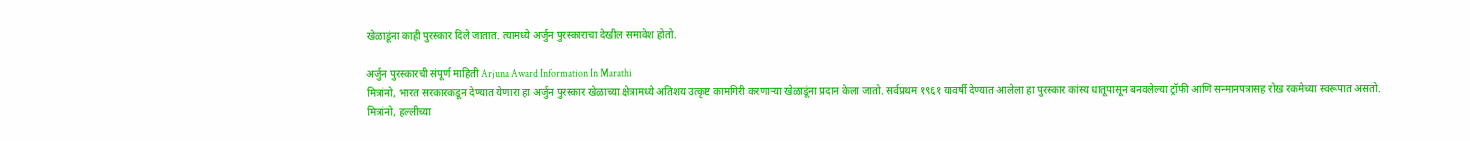खेळाडूंना काही पुरस्कार दिले जातात. त्यामध्ये अर्जुन पुरस्काराचा देखील समावेश होतो.

अर्जुन पुरस्कारची संपूर्ण माहिती Arjuna Award Information In Marathi
मित्रांनो, भारत सरकारकडून देण्यात येणारा हा अर्जुन पुरस्कार खेळाच्या क्षेत्रामध्ये अतिशय उत्कृष्ट कामगिरी करणाऱ्या खेळाडूंना प्रदान केला जातो. सर्वप्रथम १९६१ यावर्षी देण्यात आलेला हा पुरस्कार कांस्य धातूपासून बनवलेल्या ट्रॉफी आणि सन्मानपत्रासह रोख रकमेच्या स्वरूपात असतो.
मित्रांनो, हल्लीच्या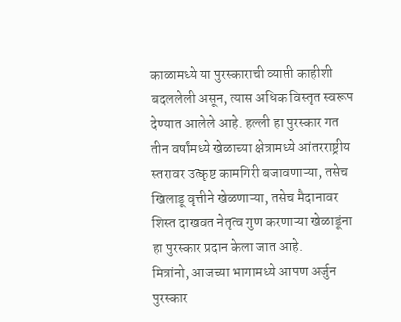काळामध्ये या पुरस्काराची व्याप्ती काहीशी बदललेली असून, त्यास अधिक विस्तृत स्वरूप देण्यात आलेले आहे. हल्ली हा पुरस्कार गत तीन वर्षांमध्ये खेळाच्या क्षेत्रामध्ये आंतरराष्ट्रीय स्तरावर उत्कृष्ट कामगिरी बजावणाऱ्या, तसेच खिलाडू वृत्तीने खेळणाऱ्या, तसेच मैदानावर शिस्त दाखवत नेतृत्व गुण करणाऱ्या खेळाडूंना हा पुरस्कार प्रदान केला जात आहे.
मित्रांनो, आजच्या भागामध्ये आपण अर्जुन पुरस्कार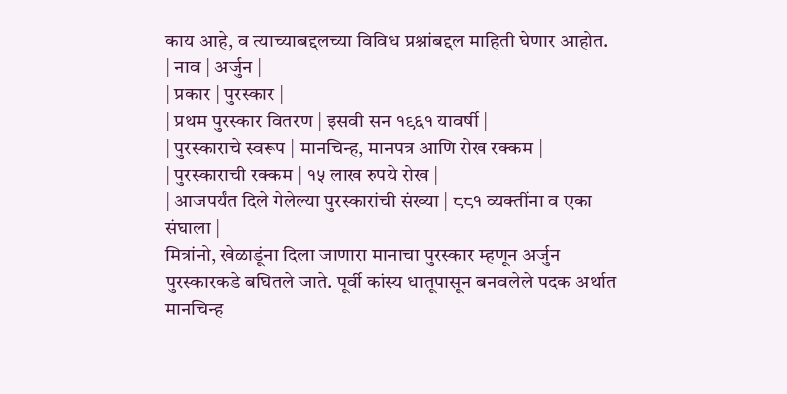काय आहे, व त्याच्याबद्दलच्या विविध प्रश्नांबद्दल माहिती घेणार आहोत.
| नाव | अर्जुन |
| प्रकार | पुरस्कार |
| प्रथम पुरस्कार वितरण | इसवी सन १९६१ यावर्षी |
| पुरस्काराचे स्वरूप | मानचिन्ह, मानपत्र आणि रोख रक्कम |
| पुरस्काराची रक्कम | १५ लाख रुपये रोख |
| आजपर्यंत दिले गेलेल्या पुरस्कारांची संख्या | ८८१ व्यक्तींना व एका संघाला |
मित्रांनो, खेळाडूंना दिला जाणारा मानाचा पुरस्कार म्हणून अर्जुन पुरस्कारकडे बघितले जाते. पूर्वी कांस्य धातूपासून बनवलेले पदक अर्थात मानचिन्ह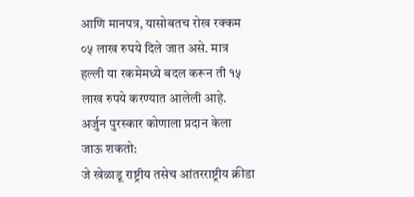आणि मानपत्र, यासोबतच रोख रक्कम ०५ लाख रुपये दिले जात असे. मात्र हल्ली या रकमेमध्ये बदल करून ती १५ लाख रुपये करण्यात आलेली आहे.
अर्जुन पुरस्कार कोणाला प्रदान केला जाऊ शकतो:
जे खेळाडू राष्ट्रीय तसेच आंतरराष्ट्रीय क्रीडा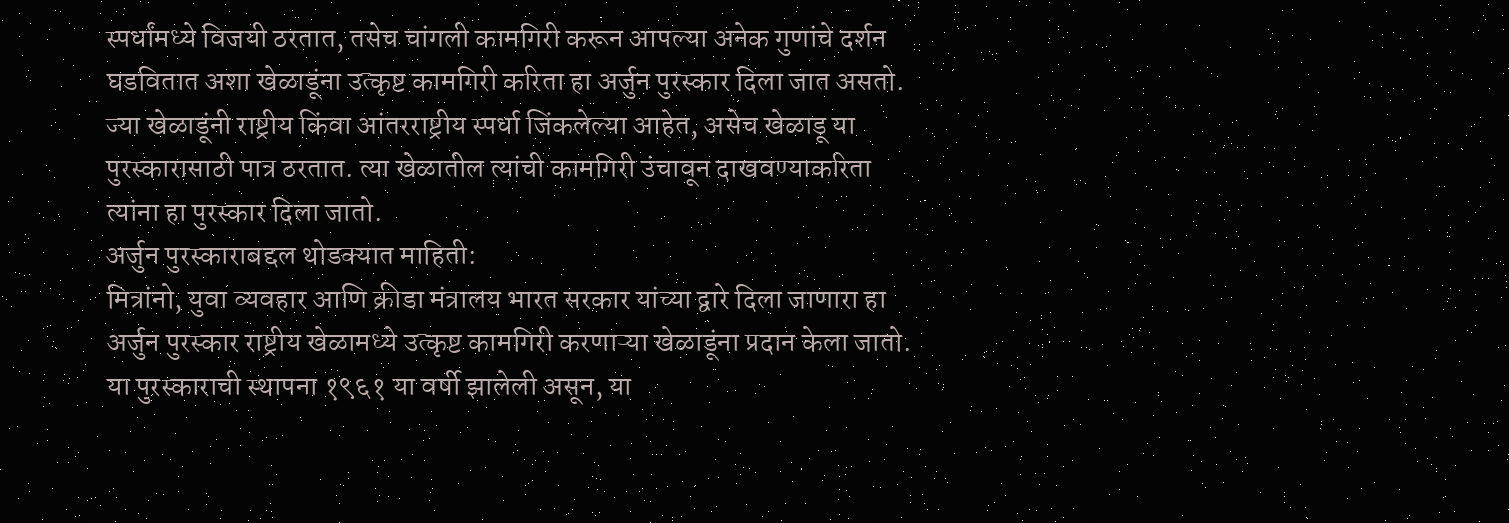स्पर्धांमध्ये विजयी ठरतात, तसेच चांगली कामगिरी करून आपल्या अनेक गुणांचे दर्शन घडवितात अशा खेळाडूंना उत्कृष्ट कामगिरी करिता हा अर्जुन पुरस्कार दिला जात असतो. ज्या खेळाडूंनी राष्ट्रीय किंवा आंतरराष्ट्रीय स्पर्धा जिंकलेल्या आहेत, असेच खेळाडू या पुरस्कारासाठी पात्र ठरतात. त्या खेळातील त्यांची कामगिरी उंचावून दाखवण्याकरिता त्यांना हा पुरस्कार दिला जातो.
अर्जुन पुरस्काराबद्दल थोडक्यात माहिती:
मित्रांनो, युवा व्यवहार आणि क्रीडा मंत्रालय भारत सरकार यांच्या द्वारे दिला जाणारा हा अर्जुन पुरस्कार राष्ट्रीय खेळामध्ये उत्कृष्ट कामगिरी करणाऱ्या खेळाडूंना प्रदान केला जातो. या पुरस्काराची स्थापना १९६१ या वर्षी झालेली असून, या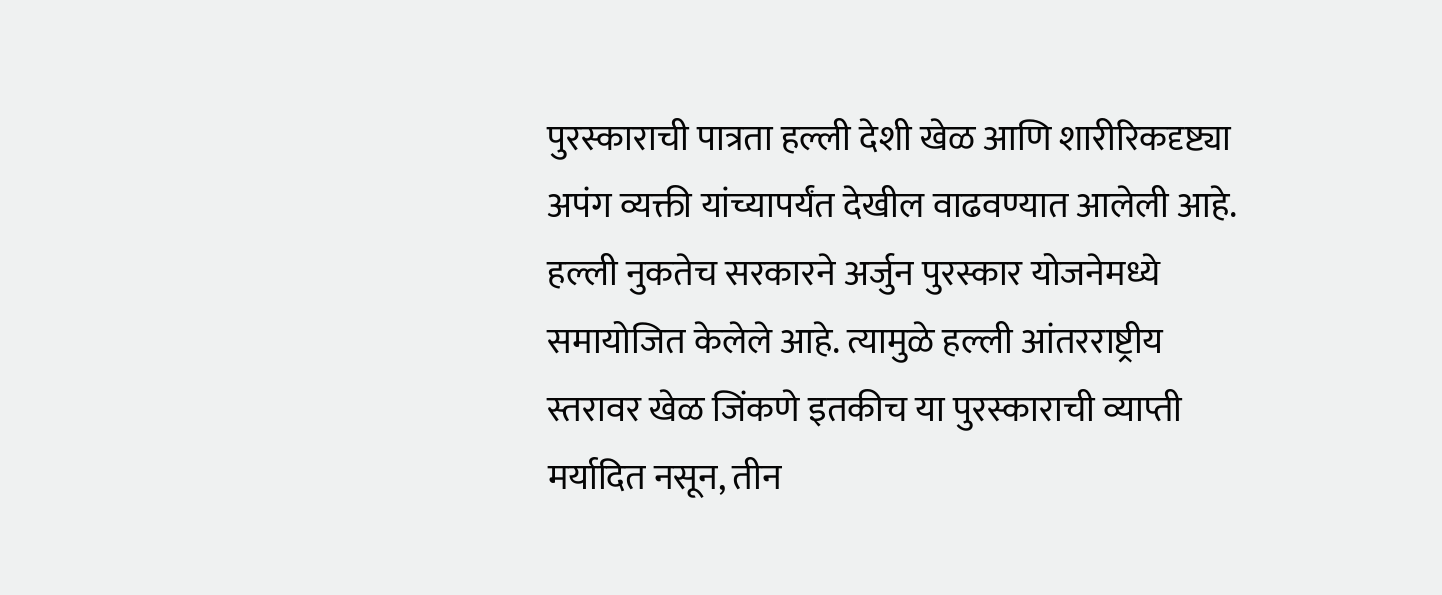पुरस्काराची पात्रता हल्ली देशी खेळ आणि शारीरिकदृष्ट्या अपंग व्यक्ती यांच्यापर्यंत देखील वाढवण्यात आलेली आहे.
हल्ली नुकतेच सरकारने अर्जुन पुरस्कार योजनेमध्ये समायोजित केलेले आहे. त्यामुळे हल्ली आंतरराष्ट्रीय स्तरावर खेळ जिंकणे इतकीच या पुरस्काराची व्याप्ती मर्यादित नसून, तीन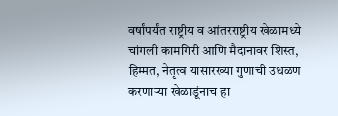वर्षांपर्यंत राष्ट्रीय व आंतरराष्ट्रीय खेळामध्ये चांगली कामगिरी आणि मैदानावर शिस्त, हिम्मत, नेतृत्व यासारख्या गुणाची उधळण करणाऱ्या खेळाडूंनाच हा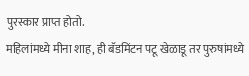पुरस्कार प्राप्त होतो.
महिलांमध्ये मीना शाह, ही बॅडमिंटन पटू खेळाडू तर पुरुषांमध्ये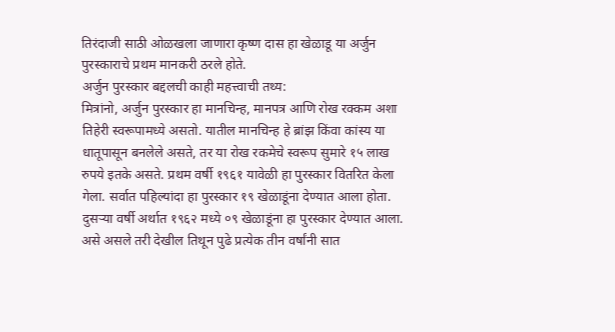तिरंदाजी साठी ओळखला जाणारा कृष्ण दास हा खेळाडू या अर्जुन पुरस्काराचे प्रथम मानकरी ठरले होते.
अर्जुन पुरस्कार बद्दलची काही महत्त्वाची तथ्य:
मित्रांनो, अर्जुन पुरस्कार हा मानचिन्ह, मानपत्र आणि रोख रक्कम अशा तिहेरी स्वरूपामध्ये असतो. यातील मानचिन्ह हे ब्रांझ किंवा कांस्य या धातूपासून बनलेले असते, तर या रोख रकमेचे स्वरूप सुमारे १५ लाख रुपये इतके असते. प्रथम वर्षी १९६१ यावेळी हा पुरस्कार वितरित केला गेला. सर्वात पहिल्यांदा हा पुरस्कार १९ खेळाडूंना देण्यात आला होता.
दुसऱ्या वर्षी अर्थात १९६२ मध्ये ०९ खेळाडूंना हा पुरस्कार देण्यात आला. असे असले तरी देखील तिथून पुढे प्रत्येक तीन वर्षांनी सात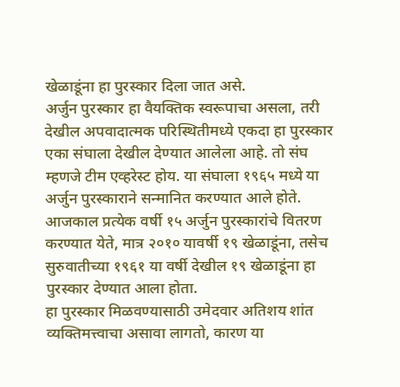खेळाडूंना हा पुरस्कार दिला जात असे.
अर्जुन पुरस्कार हा वैयक्तिक स्वरूपाचा असला, तरी देखील अपवादात्मक परिस्थितीमध्ये एकदा हा पुरस्कार एका संघाला देखील देण्यात आलेला आहे. तो संघ म्हणजे टीम एव्हरेस्ट होय. या संघाला १९६५ मध्ये या अर्जुन पुरस्काराने सन्मानित करण्यात आले होते.
आजकाल प्रत्येक वर्षी १५ अर्जुन पुरस्कारांचे वितरण करण्यात येते, मात्र २०१० यावर्षी १९ खेळाडूंना, तसेच सुरुवातीच्या १९६१ या वर्षी देखील १९ खेळाडूंना हा पुरस्कार देण्यात आला होता.
हा पुरस्कार मिळवण्यासाठी उमेदवार अतिशय शांत व्यक्तिमत्त्वाचा असावा लागतो, कारण या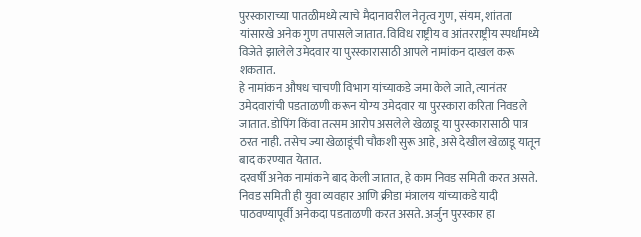पुरस्काराच्या पातळीमध्ये त्याचे मैदानावरील नेतृत्व गुण, संयम, शांतता यांसारखे अनेक गुण तपासले जातात. विविध राष्ट्रीय व आंतरराष्ट्रीय स्पर्धांमध्ये विजेते झालेले उमेदवार या पुरस्कारासाठी आपले नामांकन दाखल करू शकतात.
हे नामांकन औषध चाचणी विभाग यांच्याकडे जमा केले जाते, त्यानंतर उमेदवारांची पडताळणी करून योग्य उमेदवार या पुरस्कारा करिता निवडले जातात. डोपिंग किंवा तत्सम आरोप असलेले खेळाडू या पुरस्कारासाठी पात्र ठरत नाही. तसेच ज्या खेळाडूंची चौकशी सुरू आहे, असे देखील खेळाडू यातून बाद करण्यात येतात.
दरवर्षी अनेक नामांकने बाद केली जातात, हे काम निवड समिती करत असते. निवड समिती ही युवा व्यवहार आणि क्रीडा मंत्रालय यांच्याकडे यादी पाठवण्यापूर्वी अनेकदा पडताळणी करत असते. अर्जुन पुरस्कार हा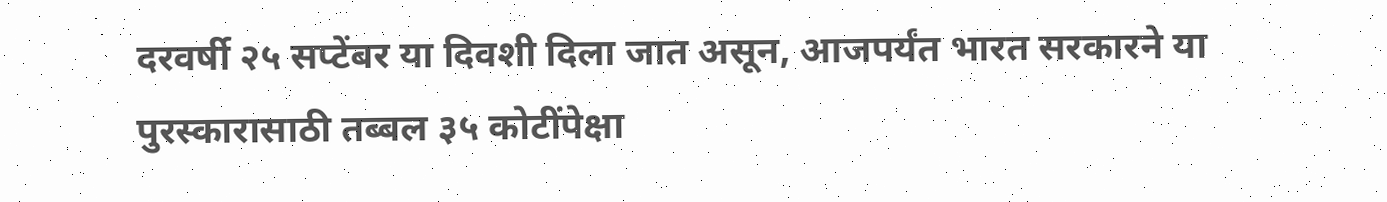दरवर्षी २५ सप्टेंबर या दिवशी दिला जात असून, आजपर्यंत भारत सरकारने या पुरस्कारासाठी तब्बल ३५ कोटींपेक्षा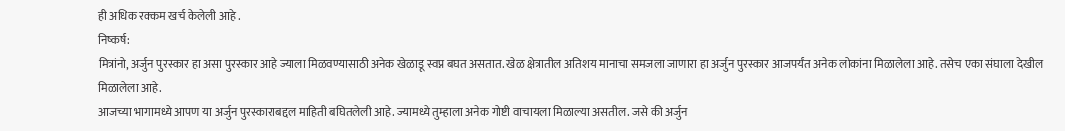ही अधिक रक्कम खर्च केलेली आहे .
निष्कर्ष:
मित्रांनो, अर्जुन पुरस्कार हा असा पुरस्कार आहे ज्याला मिळवण्यासाठी अनेक खेळाडू स्वप्न बघत असतात. खेळ क्षेत्रातील अतिशय मानाचा समजला जाणारा हा अर्जुन पुरस्कार आजपर्यंत अनेक लोकांना मिळालेला आहे. तसेच एका संघाला देखील मिळालेला आहे.
आजच्या भागामध्ये आपण या अर्जुन पुरस्काराबद्दल माहिती बघितलेली आहे. ज्यामध्ये तुम्हाला अनेक गोष्टी वाचायला मिळाल्या असतील. जसे की अर्जुन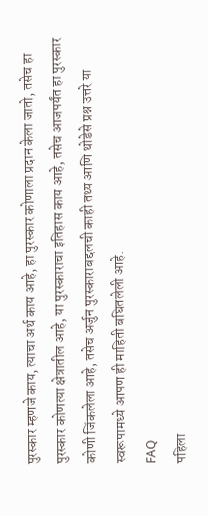पुरस्कार म्हणजे काय, त्याचा अर्थ काय आहे, हा पुरस्कार कोणाला प्रदान केला जातो, तसेच हा पुरस्कार कोणत्या क्षेत्रातील आहे, या पुरस्काराचा इतिहास काय आहे, तसेच आजपर्यंत हा पुरस्कार कोणी जिंकलेला आहे, तसेच अर्जुन पुरस्काराबद्दलची काही तथ्य आणि थोडेसे प्रश्न उत्तरे या स्वरूपामध्ये आपण ही माहिती बघितलेली आहे.
FAQ
पहिला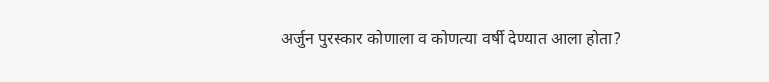अर्जुन पुरस्कार कोणाला व कोणत्या वर्षी देण्यात आला होता?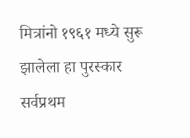मित्रांनो १९६१ मध्ये सुरू झालेला हा पुरस्कार सर्वप्रथम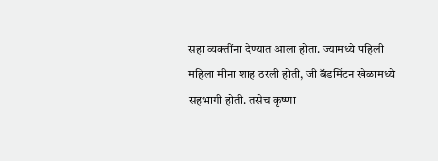सहा व्यक्तींना देण्यात आला होता. ज्यामध्ये पहिली महिला मीना शाह ठरली होती, जी बॅडमिंटन खेळामध्ये सहभागी होती. तसेच कृष्णा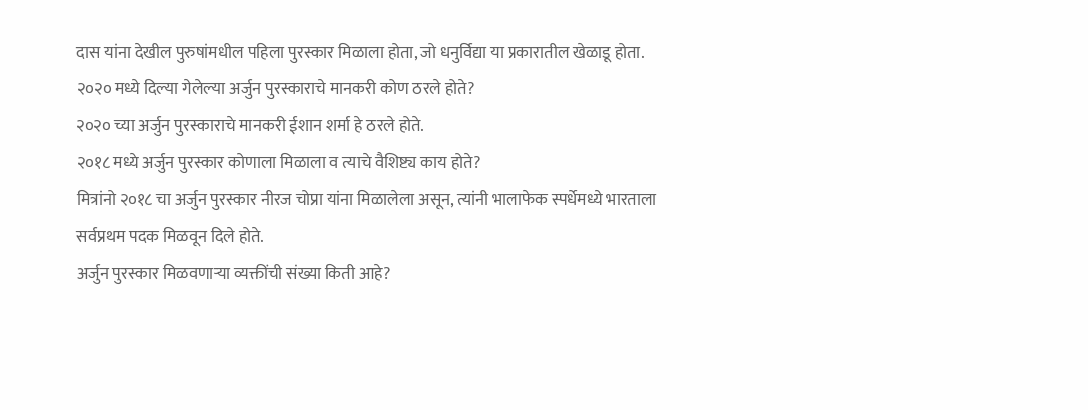दास यांना देखील पुरुषांमधील पहिला पुरस्कार मिळाला होता, जो धनुर्विद्या या प्रकारातील खेळाडू होता.
२०२० मध्ये दिल्या गेलेल्या अर्जुन पुरस्काराचे मानकरी कोण ठरले होते?
२०२० च्या अर्जुन पुरस्काराचे मानकरी ईशान शर्मा हे ठरले होते.
२०१८ मध्ये अर्जुन पुरस्कार कोणाला मिळाला व त्याचे वैशिष्ट्य काय होते?
मित्रांनो २०१८ चा अर्जुन पुरस्कार नीरज चोप्रा यांना मिळालेला असून, त्यांनी भालाफेक स्पर्धेमध्ये भारताला सर्वप्रथम पदक मिळवून दिले होते.
अर्जुन पुरस्कार मिळवणाऱ्या व्यक्तींची संख्या किती आहे?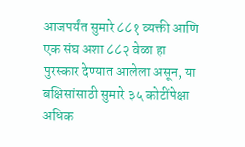आजपर्यंत सुमारे ८८१ व्यक्ती आणि एक संघ अशा ८८२ वेळा हा पुरस्कार देण्यात आलेला असून, या बक्षिसांसाठी सुमारे ३५ कोटींपेक्षा अधिक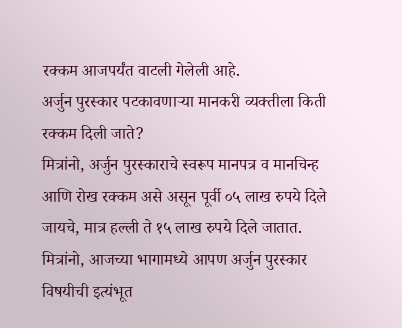रक्कम आजपर्यंत वाटली गेलेली आहे.
अर्जुन पुरस्कार पटकावणाऱ्या मानकरी व्यक्तीला किती रक्कम दिली जाते?
मित्रांनो, अर्जुन पुरस्काराचे स्वरूप मानपत्र व मानचिन्ह आणि रोख रक्कम असे असून पूर्वी ०५ लाख रुपये दिले जायचे, मात्र हल्ली ते १५ लाख रुपये दिले जातात.
मित्रांनो, आजच्या भागामध्ये आपण अर्जुन पुरस्कार विषयीची इत्यंभूत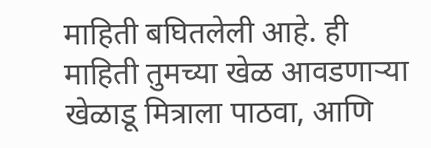माहिती बघितलेली आहे. ही माहिती तुमच्या खेळ आवडणाऱ्या खेळाडू मित्राला पाठवा, आणि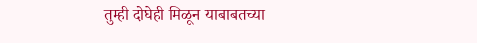तुम्ही दोघेही मिळून याबाबतच्या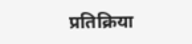प्रतिक्रिया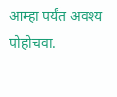आम्हा पर्यंत अवश्य पोहोचवा.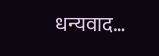धन्यवाद…